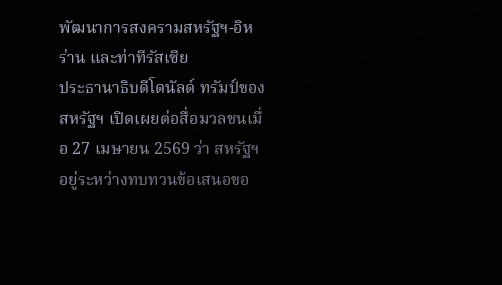พัฒนาการสงครามสหรัฐฯ-อิหร่าน และท่าทีรัสเซีย
ประธานาธิบดีโดนัลด์ ทรัมป์ของสหรัฐฯ เปิดเผยต่อสื่อมวลชนเมื่อ 27 เมษายน 2569 ว่า สหรัฐฯ อยู่ระหว่างทบทวนข้อเสนอขอ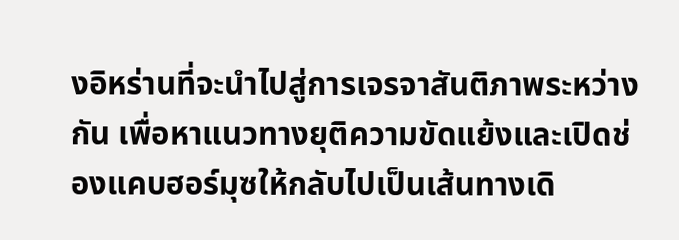งอิหร่านที่จะนำไปสู่การเจรจาสันติภาพระหว่างกัน เพื่อหาแนวทางยุติความขัดแย้งและเปิดช่องแคบฮอร์มุซให้กลับไปเป็นเส้นทางเดิ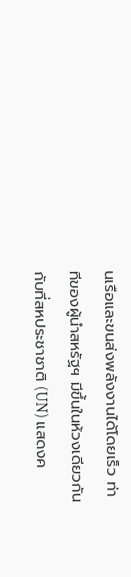นเรือและขนส่งพลังงานได้โดยเร็ว ท่าทีของผู้นำสหรัฐฯ มีขึ้นในห้วงเดียวกันกับที่สหประชาชาติ (UN) แสดงค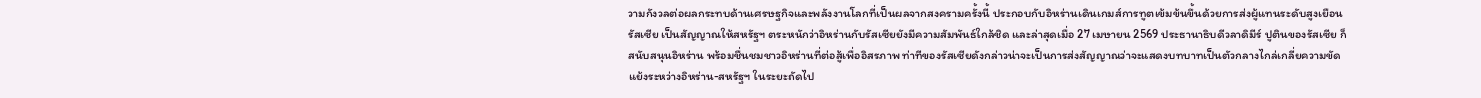วามกังวลต่อผลกระทบด้านเศรษฐกิจและพลังงานโลกที่เป็นผลจากสงครามครั้งนี้ ประกอบกับอิหร่านเดินเกมส์การทูตเข้มข้นขึ้นด้วยการส่งผู้แทนระดับสูงเยือนรัสเซีย เป็นสัญญาณให้สหรัฐฯ ตระหนักว่าอิหร่านกับรัสเซียยังมีความสัมพันธ์ใกล้ชิด และล่าสุดเมื่อ 27 เมษายน 2569 ประธานาธิบดีวลาดิมีร์ ปูตินของรัสเซีย ก็สนับสนุนอิหร่าน พร้อมชื่นชมชาวอิหร่านที่ต่อสู้เพื่ออิสรภาพ ท่าทีของรัสเซียดังกล่าวน่าจะเป็นการส่งสัญญาณว่าจะแสดงบทบาทเป็นตัวกลางไกล่เกลี่ยความขัดแย้งระหว่างอิหร่าน-สหรัฐฯ ในระยะถัดไป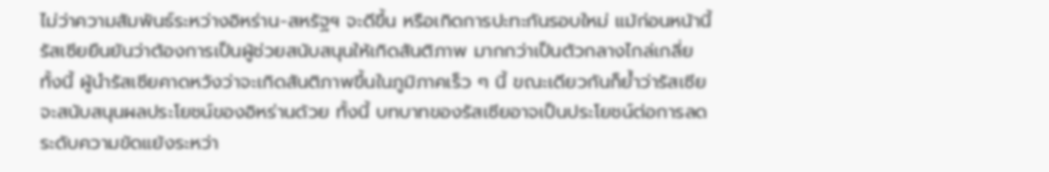ไม่ว่าความสัมพันธ์ระหว่างอิหร่าน-สหรัฐฯ จะดีขึ้น หรือเกิดการปะทะกันรอบใหม่ แม้ก่อนหน้านี้ รัสเซียยืนยันว่าต้องการเป็นผู้ช่วยสนับสนุนให้เกิดสันติภาพ มากกว่าเป็นตัวกลางไกล่เกลี่ย ทั้งนี้ ผู้นำรัสเซียคาดหวังว่าจะเกิดสันติภาพขึ้นในภูมิภาคเร็ว ๆ นี้ ขณะเดียวกันก็ย้ำว่ารัสเซียจะสนับสนุนผลประโยชน์ของอิหร่านด้วย ทั้งนี้ บทบาทของรัสเซียอาจเป็นประโยชน์ต่อการลดระดับความขัดแย้งระหว่า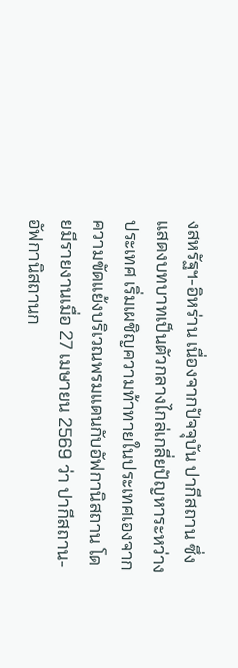งสหรัฐฯ-อิหร่าน เนื่องจากปัจจุบัน ปากีสถาน ซึ่งแสดงบทบาทเป็นตัวกลางไกล่เกลี่ยปัญหาระหว่างประเทศ เริ่มเผชิญความท้าทายในประเทศเองจากความขัดแย้งบริเวณพรมแดนกับอัฟกานิสถาน โดยมีรายงานเมื่อ 27 เมษายน 2569 ว่า ปากีสถาน-อัฟกานิสถานก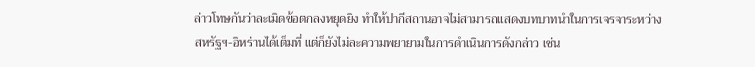ล่าวโทษกันว่าละเมิดข้อตกลงหยุดยิง ทำให้ปากีสถานอาจไม่สามารถแสดงบทบาทนำในการเจรจาระหว่างสหรัฐฯ-อิหร่านได้เต็มที่ แต่ก็ยังไม่ละความพยายามในการดำเนินการดังกล่าว เช่น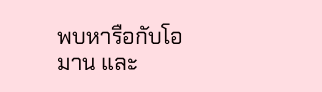พบหารือกับโอมาน และ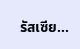รัสเซีย…